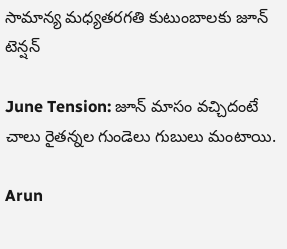సామాన్య మధ్యతరగతి కుటుంబాలకు జూన్ టెన్షన్

June Tension: జూన్ మాసం వచ్చిదంటే చాలు రైతన్నల గుండెలు గుబులు మంటాయి.

Arun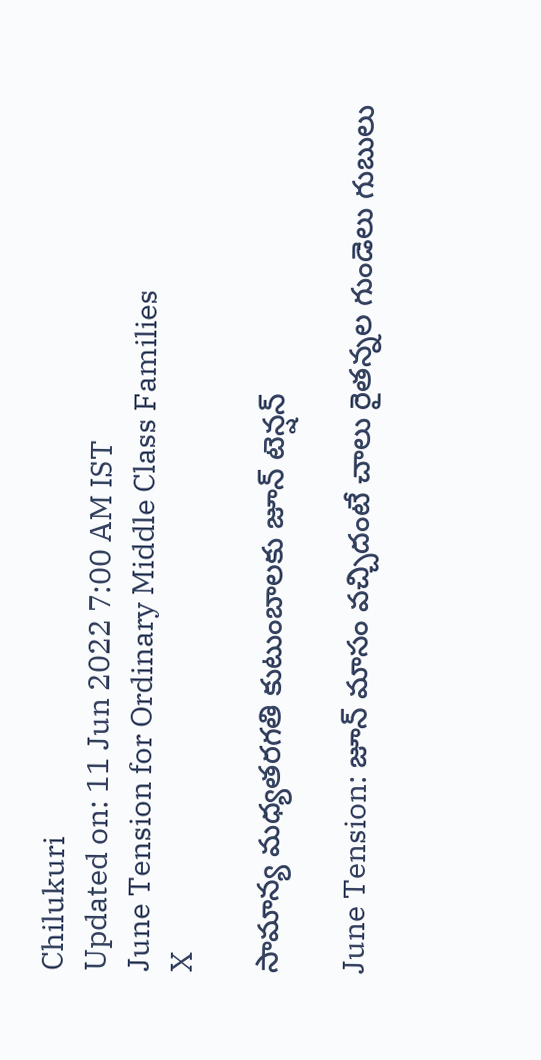Chilukuri
Updated on: 11 Jun 2022 7:00 AM IST
June Tension for Ordinary Middle Class Families
X

సామాన్య మధ్యతరగతి కుటుంబాలకు జూన్ టెన్షన్

June Tension: జూన్ మాసం వచ్చిదంటే చాలు రైతన్నల గుండెలు గుబులు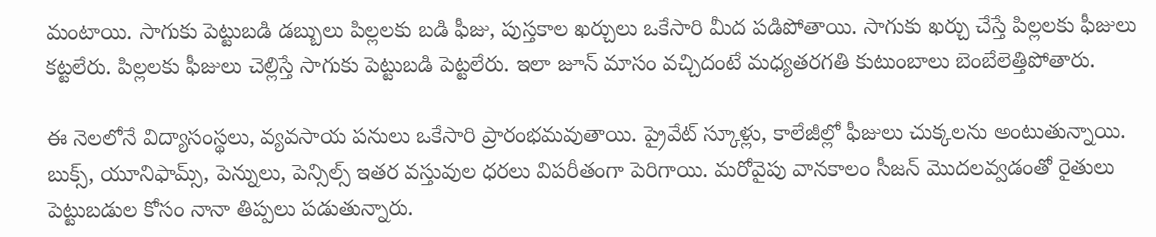మంటాయి. సాగుకు పెట్టుబడి డబ్బులు పిల్లలకు బడి ఫీజు, పుస్తకాల ఖర్చులు ఒకేసారి మీద పడిపోతాయి. సాగుకు ఖర్చు చేస్తే పిల్లలకు ఫీజులు కట్టలేరు. పిల్లలకు ఫీజులు చెల్లిస్తే సాగుకు పెట్టుబడి పెట్టలేరు. ఇలా జూన్ మాసం వచ్చిదంటే మధ్యతరగతి కుటుంబాలు బెంబేలెత్తిపోతారు.

ఈ నెలలోనే విద్యాసంస్థలు, వ్యవసాయ పనులు ఒకేసారి ప్రారంభమవుతాయి. ప్రైవేట్ స్కూళ్లు, కాలేజీల్లో ఫీజులు చుక్కలను అంటుతున్నాయి. బుక్స్, యూనిఫామ్స్, పెన్నులు, పెన్సిల్స్ ఇతర వస్తువుల ధరలు విపరీతంగా పెరిగాయి. మరోవైపు వానకాలం సీజన్ మొదలవ్వడంతో రైతులు పెట్టుబడుల కోసం నానా తిప్పలు పడుతున్నారు.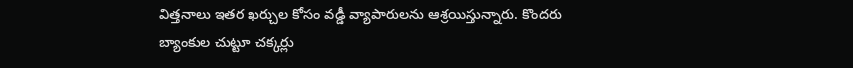విత్తనాలు ఇతర ఖర్చుల కోసం వడ్డీ వ్యాపారులను ఆశ్రయిస్తున్నారు. కొందరు బ్యాంకుల చుట్టూ చక్కర్లు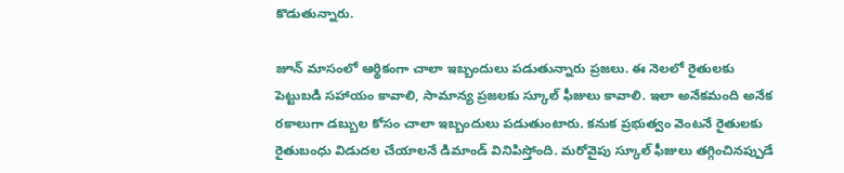కొడుతున్నారు.

జూన్ మాసంలో ఆర్థికంగా చాలా ఇబ్బందులు పడుతున్నారు ప్రజలు. ఈ నెలలో రైతులకు పెట్టుబడి సహాయం కావాలి, సామాన్య ప్రజలకు స్కూల్ ఫీజులు కావాలి. ఇలా అనేకమంది అనేక రకాలుగా డబ్బుల కోసం చాలా ఇబ్బందులు పడుతుంటారు. కనుక ప్రభుత్వం వెంటనే రైతులకు రైతుబంధు విడుదల చేయాలనే డిమాండ్ వినిపిస్తోంది. మరోవైపు స్కూల్ ఫీజులు తగ్గించినప్పుడే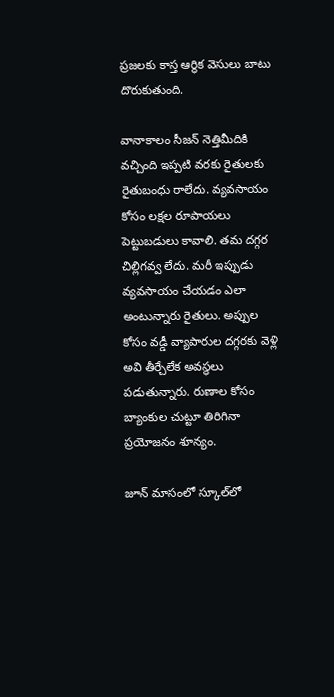ప్రజలకు కాస్త ఆర్థిక వెసులు బాటు దొరుకుతుంది.

వానాకాలం సీజన్ నెత్తిమీదికి వచ్చింది ఇప్పటి వరకు రైతులకు రైతుబంధు రాలేదు. వ్యవసాయం కోసం లక్షల రూపాయలు పెట్టుబడులు కావాలి. తమ దగ్గర చిల్లిగవ్వ లేదు. మరీ ఇప్పుడు వ్యవసాయం చేయడం ఎలా అంటున్నారు రైతులు. అప్పుల కోసం వడ్డీ వ్యాపారుల దగ్గరకు వెళ్లి అవి తీర్చేలేక అవస్థలు పడుతున్నారు. రుణాల కోసం బ్యాంకుల చుట్టూ తిరిగినా ప్రయోజనం శూన్యం.

జూన్ మాసంలో స్కూల్‌లో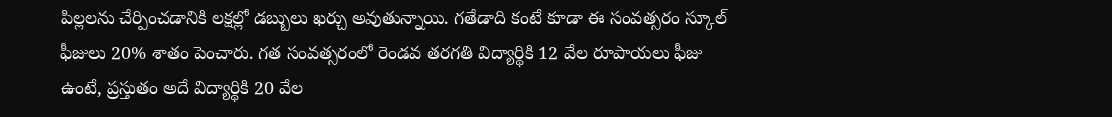పిల్లలను చేర్పించడానికి లక్షల్లో డబ్బులు ఖర్చు అవుతున్నాయి. గతేడాది కంటే కూడా ఈ సంవత్సరం స్కూల్ ఫీజులు 20% శాతం పెంచారు. గత సంవత్సరంలో రెండవ తరగతి విద్యార్థికి 12 వేల రూపాయలు ఫీజు ఉంటే, ప్రస్తుతం అదే విద్యార్థికి 20 వేల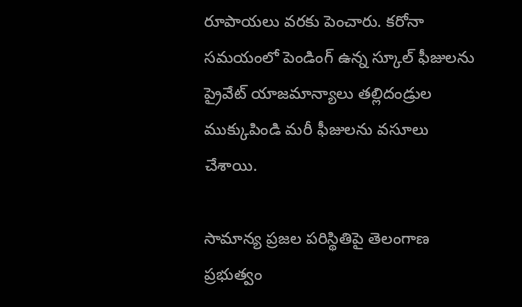రూపాయలు వరకు పెంచారు. కరోనా సమయంలో పెండింగ్ ఉన్న స్కూల్ ఫీజులను ప్రైవేట్‌ యాజమాన్యాలు తల్లిదండ్రుల ముక్కుపిండి మరీ ఫీజులను వసూలు చేశాయి.

సామాన్య ప్రజల పరిస్థితిపై తెలంగాణ ప్రభుత్వం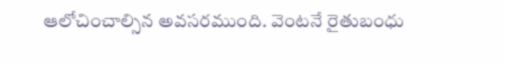ఆలోచించాల్సిన అవసరముంది. వెంటనే రైతుబంధు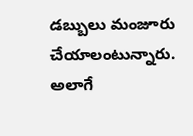డబ్బులు మంజూరు చేయాలంటున్నారు. అలాగే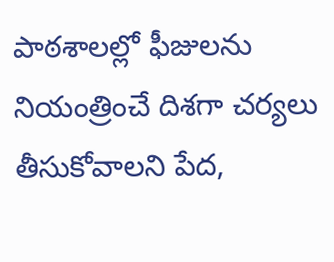పాఠశాలల్లో ఫీజులను నియంత్రించే దిశగా చర్యలు తీసుకోవాలని పేద,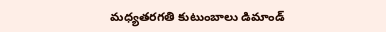మధ్యతరగతి కుటుంబాలు డిమాండ్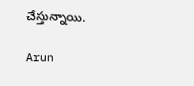చేస్తున్నాయి.

Arun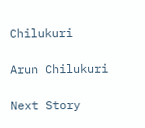Chilukuri

Arun Chilukuri

Next Story